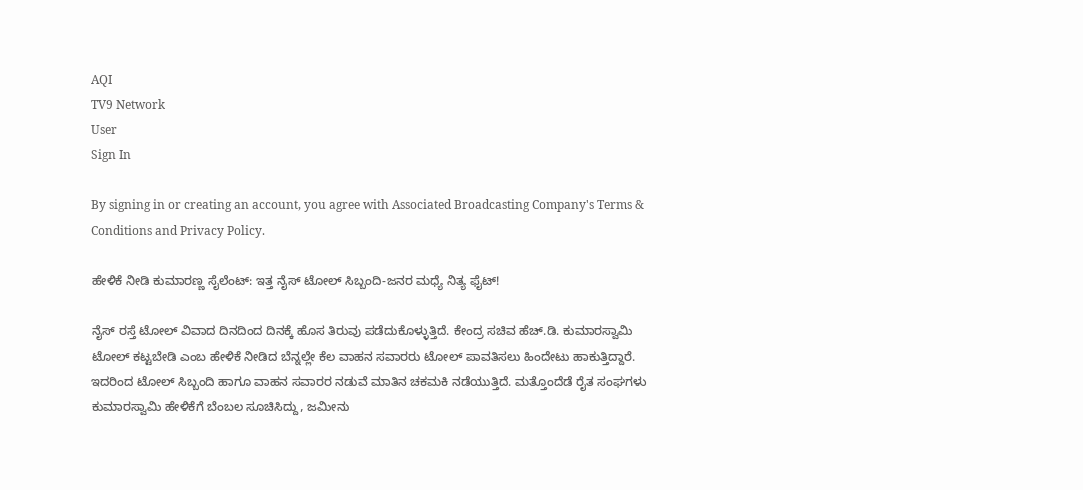AQI
TV9 Network
User
Sign In

By signing in or creating an account, you agree with Associated Broadcasting Company's Terms & Conditions and Privacy Policy.

ಹೇಳಿಕೆ ನೀಡಿ ಕುಮಾರಣ್ಣ ಸೈಲೆಂಟ್: ಇತ್ತ ನೈಸ್ ಟೋಲ್ ಸಿಬ್ಬಂದಿ-ಜನರ ಮಧ್ಯೆ ನಿತ್ಯ ಫೈಟ್!

ನೈಸ್ ರಸ್ತೆ ಟೋಲ್ ವಿವಾದ ದಿನದಿಂದ ದಿನಕ್ಕೆ ಹೊಸ ತಿರುವು ಪಡೆದುಕೊಳ್ಳುತ್ತಿದೆ. ಕೇಂದ್ರ ಸಚಿವ ಹೆಚ್.ಡಿ. ಕುಮಾರಸ್ವಾಮಿ ಟೋಲ್ ಕಟ್ಟಬೇಡಿ ಎಂಬ ಹೇಳಿಕೆ ನೀಡಿದ ಬೆನ್ನಲ್ಲೇ ಕೆಲ ವಾಹನ ಸವಾರರು ಟೋಲ್ ಪಾವತಿಸಲು ಹಿಂದೇಟು ಹಾಕುತ್ತಿದ್ದಾರೆ. ಇದರಿಂದ ಟೋಲ್ ಸಿಬ್ಬಂದಿ ಹಾಗೂ ವಾಹನ ಸವಾರರ ನಡುವೆ ಮಾತಿನ ಚಕಮಕಿ ನಡೆಯುತ್ತಿದೆ. ಮತ್ತೊಂದೆಡೆ ರೈತ ಸಂಘಗಳು ಕುಮಾರಸ್ವಾಮಿ ಹೇಳಿಕೆಗೆ ಬೆಂಬಲ ಸೂಚಿಸಿದ್ದು, ಜಮೀನು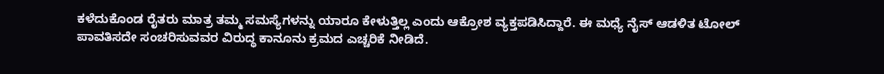ಕಳೆದುಕೊಂಡ ರೈತರು ಮಾತ್ರ ತಮ್ಮ ಸಮಸ್ಯೆಗಳನ್ನು ಯಾರೂ ಕೇಳುತ್ತಿಲ್ಲ ಎಂದು ಆಕ್ರೋಶ ವ್ಯಕ್ತಪಡಿಸಿದ್ದಾರೆ. ಈ ಮಧ್ಯೆ ನೈಸ್ ಆಡಳಿತ ಟೋಲ್ ಪಾವತಿಸದೇ ಸಂಚರಿಸುವವರ ವಿರುದ್ಧ ಕಾನೂನು ಕ್ರಮದ ಎಚ್ಚರಿಕೆ ನೀಡಿದೆ.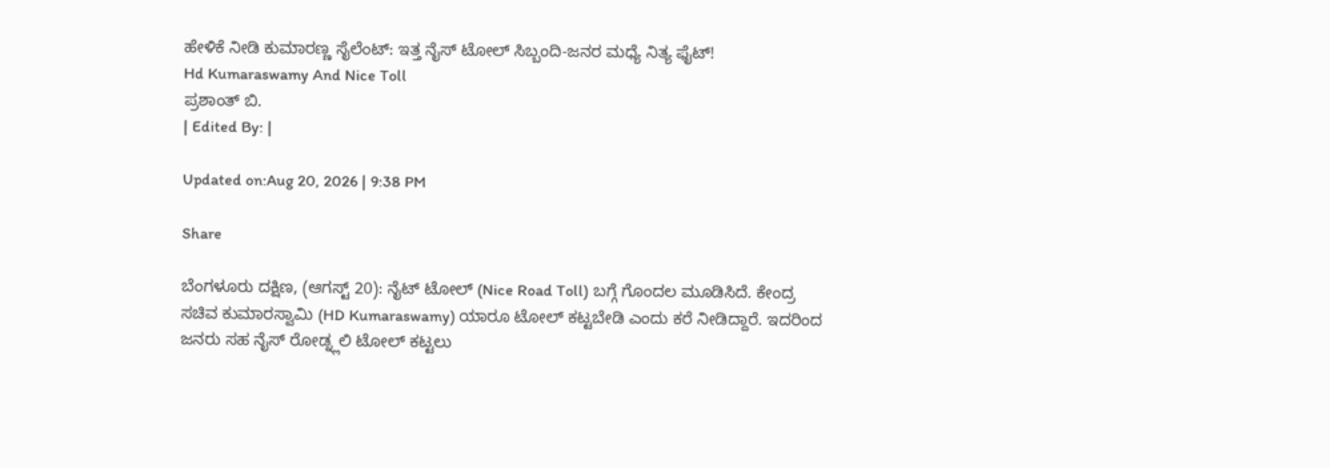ಹೇಳಿಕೆ ನೀಡಿ ಕುಮಾರಣ್ಣ ಸೈಲೆಂಟ್: ಇತ್ತ ನೈಸ್ ಟೋಲ್ ಸಿಬ್ಬಂದಿ-ಜನರ ಮಧ್ಯೆ ನಿತ್ಯ ಫೈಟ್!
Hd Kumaraswamy And Nice Toll
ಪ್ರಶಾಂತ್ ಬಿ.
| Edited By: |

Updated on:Aug 20, 2026 | 9:38 PM

Share

ಬೆಂಗಳೂರು ದಕ್ಷಿಣ, (ಆಗಸ್ಟ್ 20): ನೈಟ್ ಟೋಲ್ (Nice Road Toll) ಬಗ್ಗೆ ಗೊಂದಲ ಮೂಡಿಸಿದೆ. ಕೇಂದ್ರ ಸಚಿವ ಕುಮಾರಸ್ವಾಮಿ (HD Kumaraswamy) ಯಾರೂ ಟೋಲ್ ಕಟ್ಟಬೇಡಿ ಎಂದು ಕರೆ ನೀಡಿದ್ದಾರೆ. ಇದರಿಂದ ಜನರು ಸಹ ನೈಸ್ ರೋಡ್ನ್ಲಲಿ ಟೋಲ್ ಕಟ್ಟಲು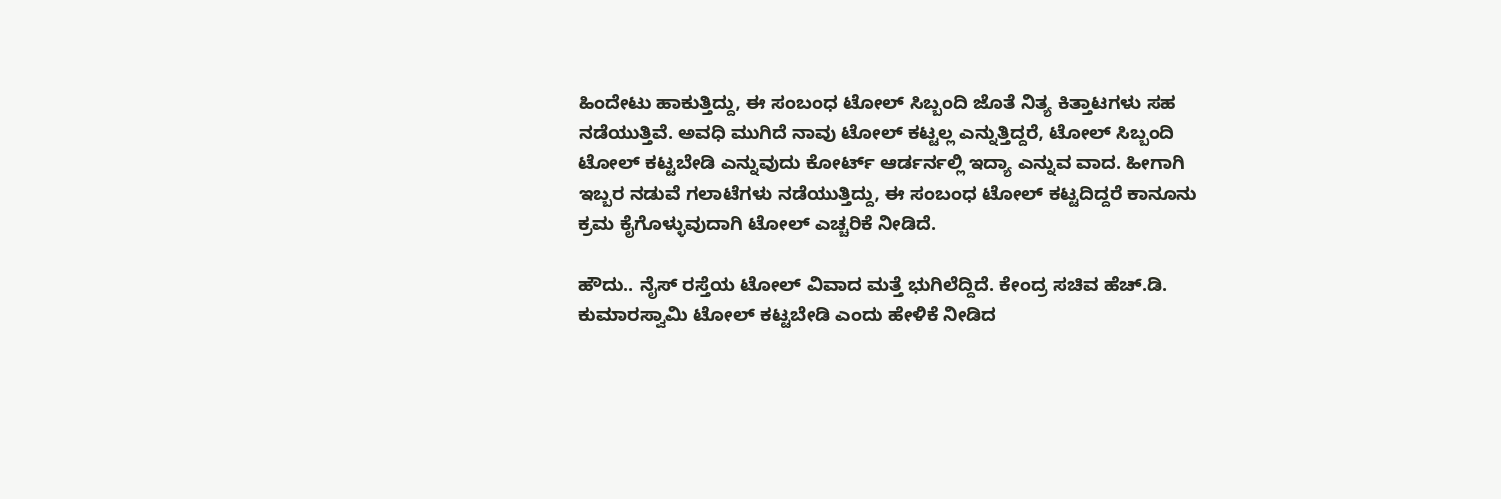ಹಿಂದೇಟು ಹಾಕುತ್ತಿದ್ದು, ಈ ಸಂಬಂಧ ಟೋಲ್ ಸಿಬ್ಬಂದಿ ಜೊತೆ ನಿತ್ಯ ಕಿತ್ತಾಟಗಳು ಸಹ ನಡೆಯುತ್ತಿವೆ. ಅವಧಿ ಮುಗಿದೆ ನಾವು ಟೋಲ್ ಕಟ್ಟಲ್ಲ ಎನ್ನುತ್ತಿದ್ದರೆ, ಟೋಲ್ ಸಿಬ್ಬಂದಿ ಟೋಲ್ ಕಟ್ಟಬೇಡಿ ಎನ್ನುವುದು ಕೋರ್ಟ್ ಆರ್ಡರ್ನಲ್ಲಿ ಇದ್ಯಾ ಎನ್ನುವ ವಾದ. ಹೀಗಾಗಿ ಇಬ್ಬರ ನಡುವೆ ಗಲಾಟೆಗಳು ನಡೆಯುತ್ತಿದ್ದು, ಈ ಸಂಬಂಧ ಟೋಲ್ ಕಟ್ಟದಿದ್ದರೆ ಕಾನೂನು ಕ್ರಮ ಕೈಗೊಳ್ಳುವುದಾಗಿ ಟೋಲ್ ಎಚ್ಚರಿಕೆ ನೀಡಿದೆ.

ಹೌದು.. ನೈಸ್ ರಸ್ತೆಯ ಟೋಲ್ ವಿವಾದ ಮತ್ತೆ ಭುಗಿಲೆದ್ದಿದೆ. ಕೇಂದ್ರ ಸಚಿವ ಹೆಚ್.ಡಿ. ಕುಮಾರಸ್ವಾಮಿ ಟೋಲ್ ಕಟ್ಟಬೇಡಿ ಎಂದು ಹೇಳಿಕೆ ನೀಡಿದ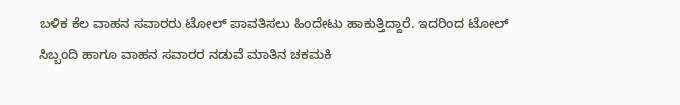ಬಳಿಕ ಕೆಲ ವಾಹನ ಸವಾರರು ಟೋಲ್ ಪಾವತಿಸಲು ಹಿಂದೇಟು ಹಾಕುತ್ತಿದ್ದಾರೆ. ಇದರಿಂದ ಟೋಲ್ ಸಿಬ್ಬಂದಿ ಹಾಗೂ ವಾಹನ ಸವಾರರ ನಡುವೆ ಮಾತಿನ ಚಕಮಕಿ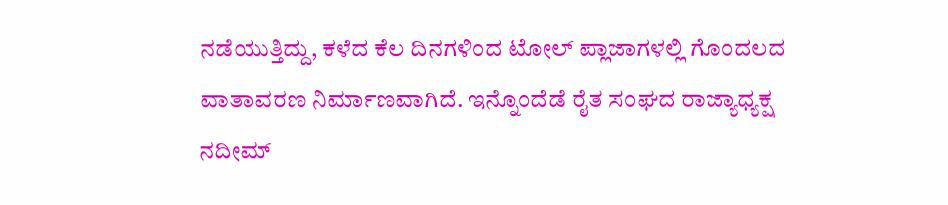ನಡೆಯುತ್ತಿದ್ದು, ಕಳೆದ ಕೆಲ ದಿನಗಳಿಂದ ಟೋಲ್ ಪ್ಲಾಜಾಗಳಲ್ಲಿ ಗೊಂದಲದ ವಾತಾವರಣ ನಿರ್ಮಾಣವಾಗಿದೆ. ಇನ್ನೊಂದೆಡೆ ರೈತ ಸಂಘದ ರಾಜ್ಯಾಧ್ಯಕ್ಷ ನದೀಮ್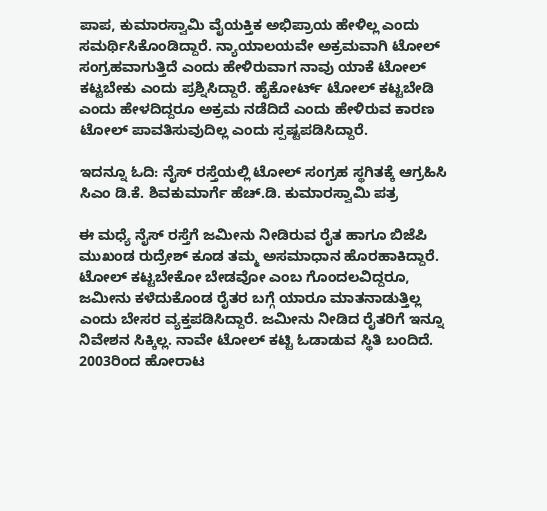ಪಾಪ, ಕುಮಾರಸ್ವಾಮಿ ವೈಯಕ್ತಿಕ ಅಭಿಪ್ರಾಯ ಹೇಳಿಲ್ಲ ಎಂದು ಸಮರ್ಥಿಸಿಕೊಂಡಿದ್ದಾರೆ. ನ್ಯಾಯಾಲಯವೇ ಅಕ್ರಮವಾಗಿ ಟೋಲ್ ಸಂಗ್ರಹವಾಗುತ್ತಿದೆ ಎಂದು ಹೇಳಿರುವಾಗ ನಾವು ಯಾಕೆ ಟೋಲ್ ಕಟ್ಟಬೇಕು ಎಂದು ಪ್ರಶ್ನಿಸಿದ್ದಾರೆ. ಹೈಕೋರ್ಟ್ ಟೋಲ್ ಕಟ್ಟಬೇಡಿ ಎಂದು ಹೇಳದಿದ್ದರೂ ಅಕ್ರಮ ನಡೆದಿದೆ ಎಂದು ಹೇಳಿರುವ ಕಾರಣ ಟೋಲ್ ಪಾವತಿಸುವುದಿಲ್ಲ ಎಂದು ಸ್ಪಷ್ಟಪಡಿಸಿದ್ದಾರೆ.

ಇದನ್ನೂ ಓದಿ: ನೈಸ್ ರಸ್ತೆಯಲ್ಲಿ ಟೋಲ್ ಸಂಗ್ರಹ ಸ್ಥಗಿತಕ್ಕೆ ಆಗ್ರಹಿಸಿ ಸಿಎಂ ಡಿ.ಕೆ. ಶಿವಕುಮಾರ್ಗೆ ಹೆಚ್.ಡಿ. ಕುಮಾರಸ್ವಾಮಿ ಪತ್ರ

ಈ ಮಧ್ಯೆ ನೈಸ್ ರಸ್ತೆಗೆ ಜಮೀನು ನೀಡಿರುವ ರೈತ ಹಾಗೂ ಬಿಜೆಪಿ ಮುಖಂಡ ರುದ್ರೇಶ್ ಕೂಡ ತಮ್ಮ ಅಸಮಾಧಾನ ಹೊರಹಾಕಿದ್ದಾರೆ. ಟೋಲ್ ಕಟ್ಟಬೇಕೋ ಬೇಡವೋ ಎಂಬ ಗೊಂದಲವಿದ್ದರೂ, ಜಮೀನು ಕಳೆದುಕೊಂಡ ರೈತರ ಬಗ್ಗೆ ಯಾರೂ ಮಾತನಾಡುತ್ತಿಲ್ಲ ಎಂದು ಬೇಸರ ವ್ಯಕ್ತಪಡಿಸಿದ್ದಾರೆ. ಜಮೀನು ನೀಡಿದ ರೈತರಿಗೆ ಇನ್ನೂ ನಿವೇಶನ ಸಿಕ್ಕಿಲ್ಲ. ನಾವೇ ಟೋಲ್ ಕಟ್ಟಿ ಓಡಾಡುವ ಸ್ಥಿತಿ ಬಂದಿದೆ. 2003ರಿಂದ ಹೋರಾಟ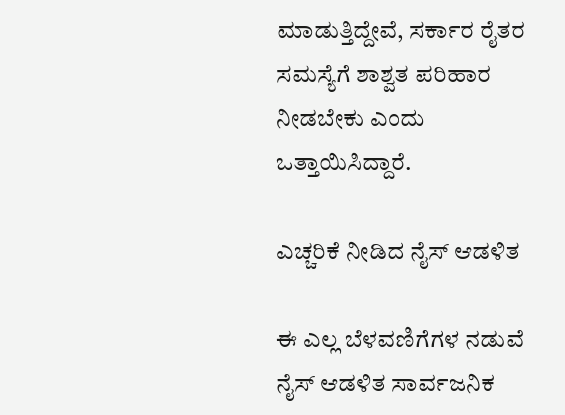ಮಾಡುತ್ತಿದ್ದೇವೆ, ಸರ್ಕಾರ ರೈತರ ಸಮಸ್ಯೆಗೆ ಶಾಶ್ವತ ಪರಿಹಾರ ನೀಡಬೇಕು ಎಂದು ಒತ್ತಾಯಿಸಿದ್ದಾರೆ.

ಎಚ್ಚರಿಕೆ ನೀಡಿದ ನೈಸ್ ಆಡಳಿತ

ಈ ಎಲ್ಲ ಬೆಳವಣಿಗೆಗಳ ನಡುವೆ ನೈಸ್ ಆಡಳಿತ ಸಾರ್ವಜನಿಕ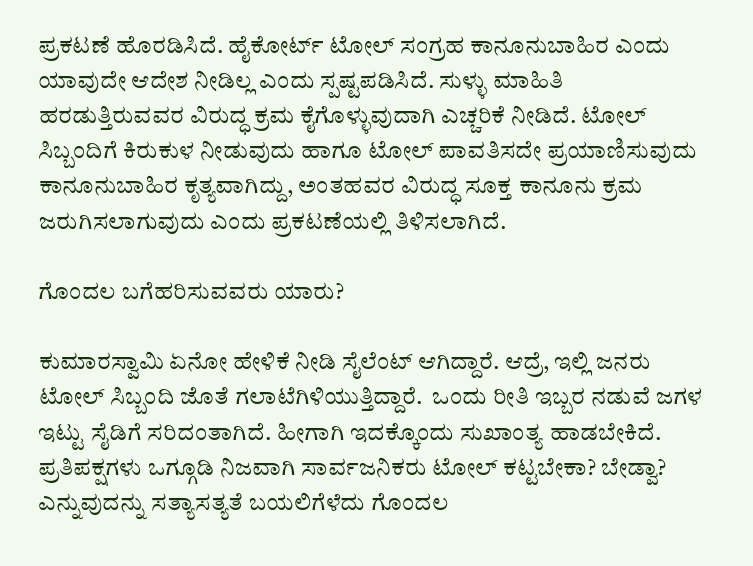ಪ್ರಕಟಣೆ ಹೊರಡಿಸಿದೆ. ಹೈಕೋರ್ಟ್ ಟೋಲ್ ಸಂಗ್ರಹ ಕಾನೂನುಬಾಹಿರ ಎಂದು ಯಾವುದೇ ಆದೇಶ ನೀಡಿಲ್ಲ ಎಂದು ಸ್ಪಷ್ಟಪಡಿಸಿದೆ. ಸುಳ್ಳು ಮಾಹಿತಿ ಹರಡುತ್ತಿರುವವರ ವಿರುದ್ಧ ಕ್ರಮ ಕೈಗೊಳ್ಳುವುದಾಗಿ ಎಚ್ಚರಿಕೆ ನೀಡಿದೆ. ಟೋಲ್ ಸಿಬ್ಬಂದಿಗೆ ಕಿರುಕುಳ ನೀಡುವುದು ಹಾಗೂ ಟೋಲ್ ಪಾವತಿಸದೇ ಪ್ರಯಾಣಿಸುವುದು ಕಾನೂನುಬಾಹಿರ ಕೃತ್ಯವಾಗಿದ್ದು, ಅಂತಹವರ ವಿರುದ್ಧ ಸೂಕ್ತ ಕಾನೂನು ಕ್ರಮ ಜರುಗಿಸಲಾಗುವುದು ಎಂದು ಪ್ರಕಟಣೆಯಲ್ಲಿ ತಿಳಿಸಲಾಗಿದೆ.

ಗೊಂದಲ ಬಗೆಹರಿಸುವವರು ಯಾರು?

ಕುಮಾರಸ್ವಾಮಿ ಏನೋ ಹೇಳಿಕೆ ನೀಡಿ ಸೈಲೆಂಟ್ ಆಗಿದ್ದಾರೆ. ಆದ್ರೆ, ಇಲ್ಲಿ ಜನರು ಟೋಲ್ ಸಿಬ್ಬಂದಿ ಜೊತೆ ಗಲಾಟೆಗಿಳಿಯುತ್ತಿದ್ದಾರೆ.  ಒಂದು ರೀತಿ ಇಬ್ಬರ ನಡುವೆ ಜಗಳ ಇಟ್ಟು ಸೈಡಿಗೆ ಸರಿದಂತಾಗಿದೆ. ಹೀಗಾಗಿ ಇದಕ್ಕೊಂದು ಸುಖಾಂತ್ಯ ಹಾಡಬೇಕಿದೆ. ಪ್ರತಿಪಕ್ಷಗಳು ಒಗ್ಗೂಡಿ ನಿಜವಾಗಿ ಸಾರ್ವಜನಿಕರು ಟೋಲ್ ಕಟ್ಟಬೇಕಾ? ಬೇಡ್ವಾ? ಎನ್ನುವುದನ್ನು ಸತ್ಯಾಸತ್ಯತೆ ಬಯಲಿಗೆಳೆದು ಗೊಂದಲ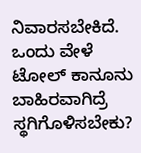ನಿವಾರಸಬೇಕಿದೆ. ಒಂದು ವೇಳೆ ಟೋಲ್ ಕಾನೂನು ಬಾಹಿರವಾಗಿದ್ರೆ ಸ್ಥಗಿಗೊಳಿಸಬೇಕು?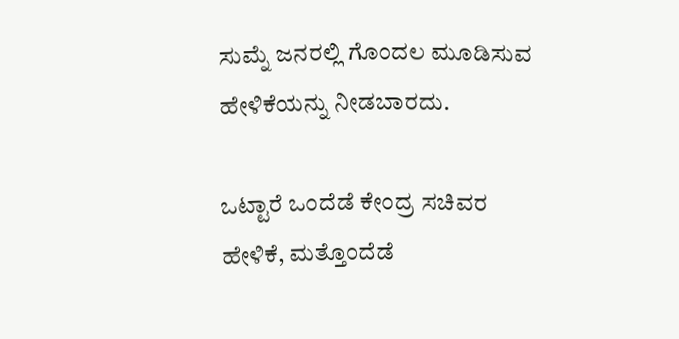ಸುಮ್ನೆ ಜನರಲ್ಲಿ ಗೊಂದಲ ಮೂಡಿಸುವ ಹೇಳಿಕೆಯನ್ನು ನೀಡಬಾರದು.

ಒಟ್ಟಾರೆ ಒಂದೆಡೆ ಕೇಂದ್ರ ಸಚಿವರ ಹೇಳಿಕೆ, ಮತ್ತೊಂದೆಡೆ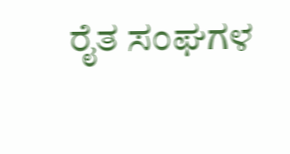ರೈತ ಸಂಘಗಳ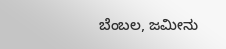ಬೆಂಬಲ, ಜಮೀನು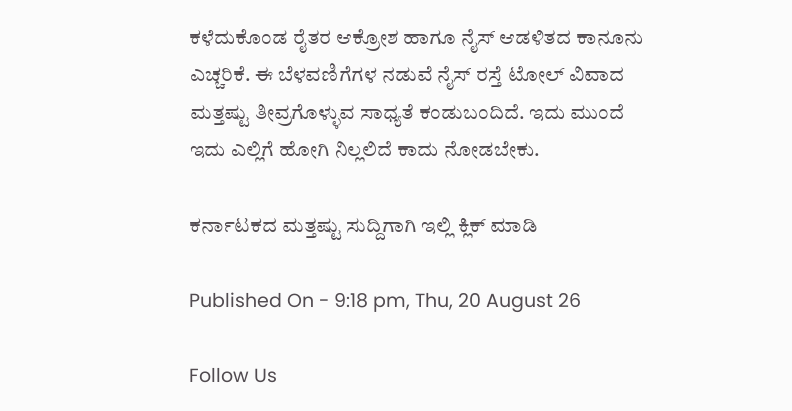ಕಳೆದುಕೊಂಡ ರೈತರ ಆಕ್ರೋಶ ಹಾಗೂ ನೈಸ್ ಆಡಳಿತದ ಕಾನೂನು ಎಚ್ಚರಿಕೆ. ಈ ಬೆಳವಣಿಗೆಗಳ ನಡುವೆ ನೈಸ್ ರಸ್ತೆ ಟೋಲ್ ವಿವಾದ ಮತ್ತಷ್ಟು ತೀವ್ರಗೊಳ್ಳುವ ಸಾಧ್ಯತೆ ಕಂಡುಬಂದಿದೆ. ಇದು ಮುಂದೆ ಇದು ಎಲ್ಲಿಗೆ ಹೋಗಿ ನಿಲ್ಲಲಿದೆ ಕಾದು ನೋಡಬೇಕು.

ಕರ್ನಾಟಕದ ಮತ್ತಷ್ಟು ಸುದ್ದಿಗಾಗಿ ಇಲ್ಲಿ ಕ್ಲಿಕ್ ಮಾಡಿ

Published On - 9:18 pm, Thu, 20 August 26

Follow Us